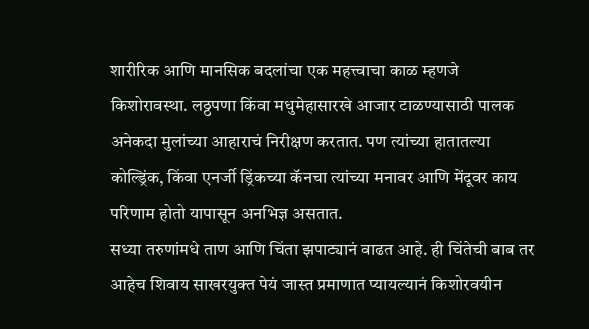शारीरिक आणि मानसिक बदलांचा एक महत्त्वाचा काळ म्हणजे किशोरावस्था. लठ्ठपणा किंवा मधुमेहासारखे आजार टाळण्यासाठी पालक अनेकदा मुलांच्या आहाराचं निरीक्षण करतात. पण त्यांच्या हातातल्या कोल्ड्रिंक, किंवा एनर्जी ड्रिंकच्या कॅनचा त्यांच्या मनावर आणि मेंदूवर काय परिणाम होतो यापासून अनभिज्ञ असतात.
सध्या तरुणांमधे ताण आणि चिंता झपाट्यानं वाढत आहे. ही चिंतेची बाब तर आहेच शिवाय साखरयुक्त पेयं जास्त प्रमाणात प्यायल्यानं किशोरवयीन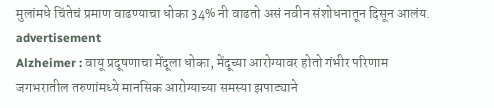मुलांमधे चिंतेचं प्रमाण वाढण्याचा धोका 34% नी वाढतो असं नवीन संशोधनातून दिसून आलंय.
advertisement
Alzheimer : वायू प्रदूषणाचा मेंदूला धोका, मेंदूच्या आरोग्यावर होतो गंभीर परिणाम
जगभरातील तरुणांमध्ये मानसिक आरोग्याच्या समस्या झपाट्याने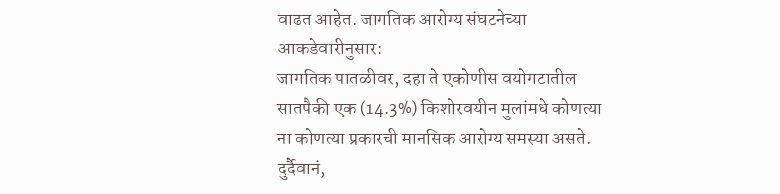वाढत आहेत. जागतिक आरोग्य संघटनेच्या आकडेवारीनुसार:
जागतिक पातळीवर, दहा ते एकोणीस वयोगटातील सातपैकी एक (14.3%) किशोरवयीन मुलांमधे कोणत्या ना कोणत्या प्रकारची मानसिक आरोग्य समस्या असते. दुर्दैवानं,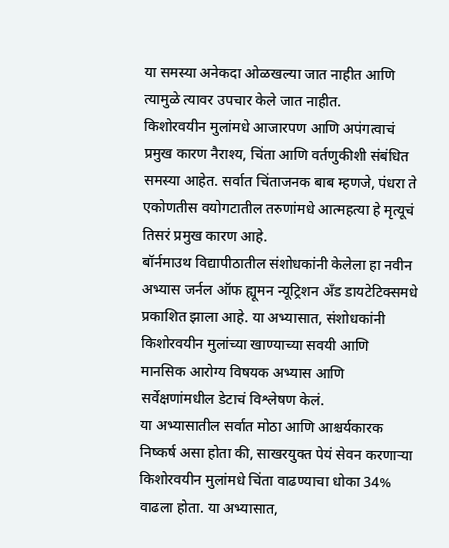या समस्या अनेकदा ओळखल्या जात नाहीत आणि त्यामुळे त्यावर उपचार केले जात नाहीत.
किशोरवयीन मुलांमधे आजारपण आणि अपंगत्वाचं प्रमुख कारण नैराश्य, चिंता आणि वर्तणुकीशी संबंधित समस्या आहेत. सर्वात चिंताजनक बाब म्हणजे, पंधरा ते एकोणतीस वयोगटातील तरुणांमधे आत्महत्या हे मृत्यूचं तिसरं प्रमुख कारण आहे.
बॉर्नमाउथ विद्यापीठातील संशोधकांनी केलेला हा नवीन अभ्यास जर्नल ऑफ ह्यूमन न्यूट्रिशन अँड डायटेटिक्समधे प्रकाशित झाला आहे. या अभ्यासात, संशोधकांनी किशोरवयीन मुलांच्या खाण्याच्या सवयी आणि मानसिक आरोग्य विषयक अभ्यास आणि सर्वेक्षणांमधील डेटाचं विश्लेषण केलं.
या अभ्यासातील सर्वात मोठा आणि आश्चर्यकारक निष्कर्ष असा होता की, साखरयुक्त पेयं सेवन करणाऱ्या किशोरवयीन मुलांमधे चिंता वाढण्याचा धोका 34% वाढला होता. या अभ्यासात,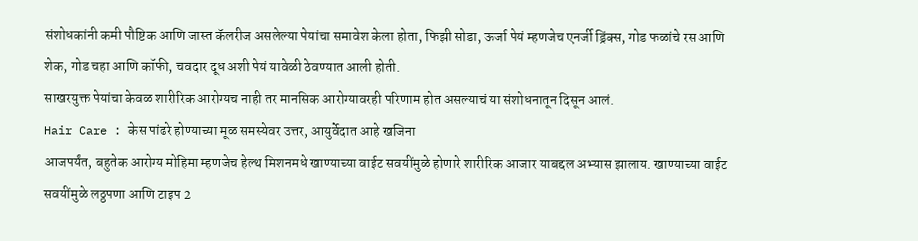संशोधकांनी कमी पौष्टिक आणि जास्त कॅलरीज असलेल्या पेयांचा समावेश केला होता, फिझी सोडा, ऊर्जा पेयं म्हणजेच एनर्जी ड्रिंक्स, गोड फळांचे रस आणि शेक, गोड चहा आणि कॉफी, चवदार दूध अशी पेयं यावेळी ठेवण्यात आली होती.
साखरयुक्त पेयांचा केवळ शारीरिक आरोग्यच नाही तर मानसिक आरोग्यावरही परिणाम होत असल्याचं या संशोधनातून दिसून आलं.
Hair Care : केस पांढरे होण्याच्या मूळ समस्येवर उत्तर, आयुर्वेदात आहे खजिना
आजपर्यंत, बहुतेक आरोग्य मोहिमा म्हणजेच हेल्थ मिशनमधे खाण्याच्या वाईट सवयींमुळे होणारे शारीरिक आजार याबद्दल अभ्यास झालाय. खाण्याच्या वाईट सवयींमुळे लठ्ठपणा आणि टाइप 2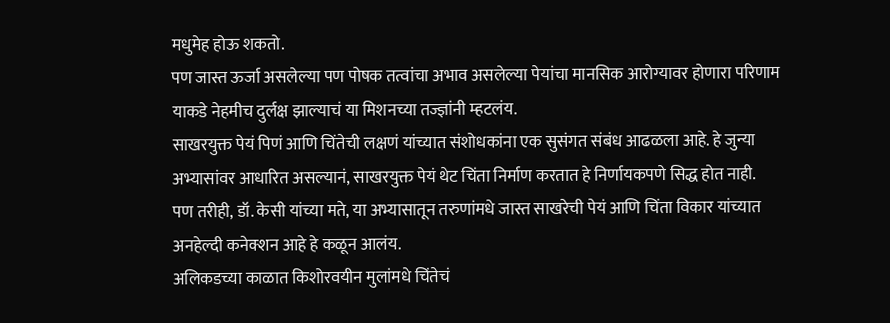मधुमेह होऊ शकतो.
पण जास्त ऊर्जा असलेल्या पण पोषक तत्वांचा अभाव असलेल्या पेयांचा मानसिक आरोग्यावर होणारा परिणाम याकडे नेहमीच दुर्लक्ष झाल्याचं या मिशनच्या तज्ज्ञांनी म्हटलंय.
साखरयुक्त पेयं पिणं आणि चिंतेची लक्षणं यांच्यात संशोधकांना एक सुसंगत संबंध आढळला आहे. हे जुन्या अभ्यासांवर आधारित असल्यानं, साखरयुक्त पेयं थेट चिंता निर्माण करतात हे निर्णायकपणे सिद्ध होत नाही.
पण तरीही, डॉ. केसी यांच्या मते, या अभ्यासातून तरुणांमधे जास्त साखरेची पेयं आणि चिंता विकार यांच्यात अनहेल्दी कनेक्शन आहे हे कळून आलंय.
अलिकडच्या काळात किशोरवयीन मुलांमधे चिंतेचं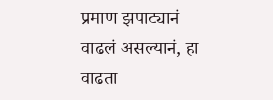प्रमाण झपाट्यानं वाढलं असल्यानं, हा वाढता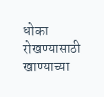धोका रोखण्यासाठी खाण्याच्या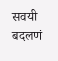सवयी बदलणं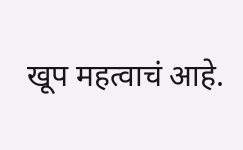खूप महत्वाचं आहे.